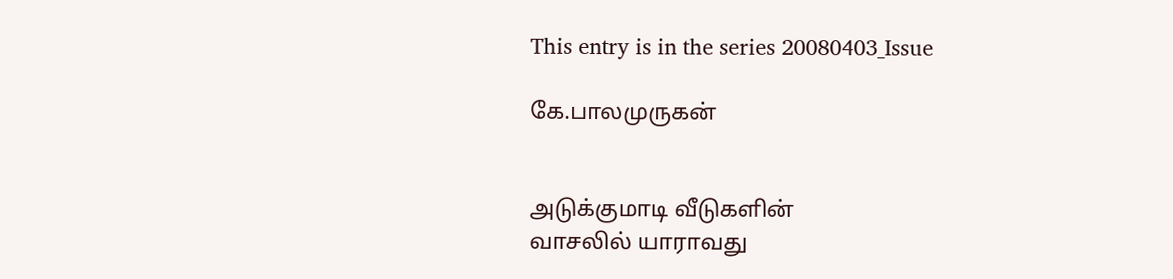This entry is in the series 20080403_Issue

கே.பாலமுருகன்


அடுக்குமாடி வீடுகளின்
வாசலில் யாராவது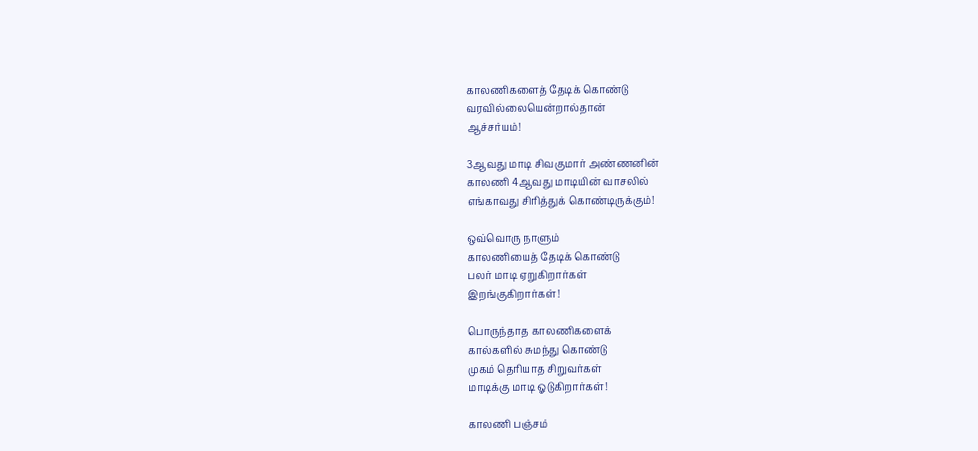காலணிகளைத் தேடிக் கொண்டு
வரவில்லையென்றால்தான்
ஆச்சர்யம்!

3ஆவது மாடி சிவகுமார் அண்ணனின்
காலணி 4ஆவது மாடியின் வாசலில்
எங்காவது சிரித்துக் கொண்டிருக்கும்!

ஒவ்வொரு நாளும்
காலணியைத் தேடிக் கொண்டு
பலர் மாடி ஏறுகிறார்கள்
இறங்குகிறார்கள்!

பொருந்தாத காலணிகளைக்
கால்களில் சுமந்து கொண்டு
முகம் தெரியாத சிறுவர்கள்
மாடிக்கு மாடி ஓடுகிறார்கள்!

காலணி பஞ்சம்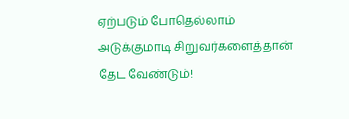ஏற்படும் போதெல்லாம்
அடுக்குமாடி சிறுவர்களைத்தான்
தேட வேண்டும்!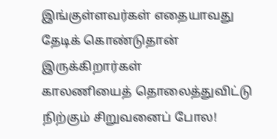இங்குள்ளவர்கள் எதையாவது
தேடிக் கொண்டுதான் இருக்கிறார்கள்
காலணியைத் தொலைத்துவிட்டு
நிற்கும் சிறுவனைப் போல!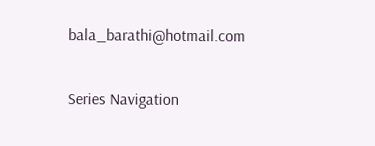bala_barathi@hotmail.com

Series Navigation